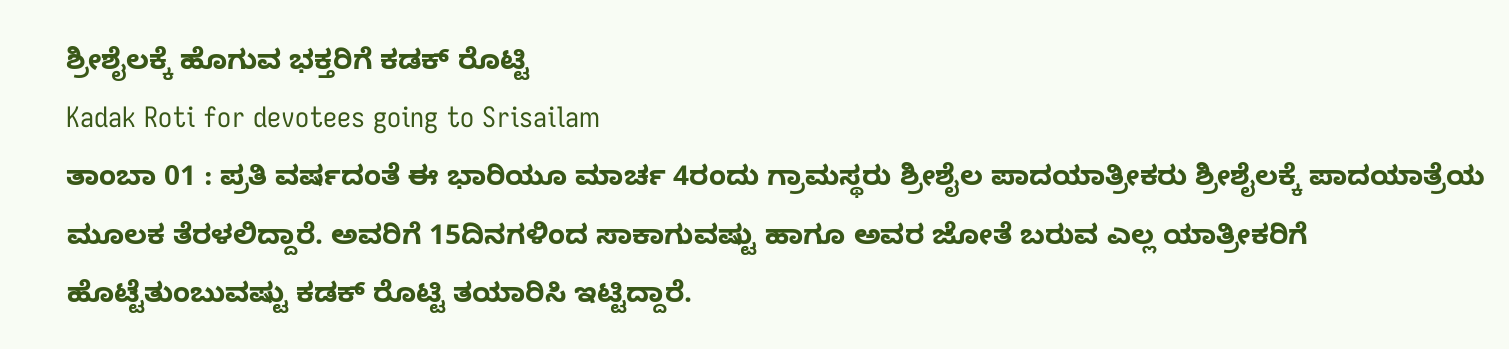ಶ್ರೀಶೈಲಕ್ಕೆ ಹೊಗುವ ಭಕ್ತರಿಗೆ ಕಡಕ್ ರೊಟ್ಟಿ
Kadak Roti for devotees going to Srisailam
ತಾಂಬಾ 01 : ಪ್ರತಿ ವರ್ಷದಂತೆ ಈ ಭಾರಿಯೂ ಮಾರ್ಚ 4ರಂದು ಗ್ರಾಮಸ್ಥರು ಶ್ರೀಶೈಲ ಪಾದಯಾತ್ರೀಕರು ಶ್ರೀಶೈಲಕ್ಕೆ ಪಾದಯಾತ್ರೆಯ ಮೂಲಕ ತೆರಳಲಿದ್ದಾರೆ. ಅವರಿಗೆ 15ದಿನಗಳಿಂದ ಸಾಕಾಗುವಷ್ಟು ಹಾಗೂ ಅವರ ಜೋತೆ ಬರುವ ಎಲ್ಲ ಯಾತ್ರೀಕರಿಗೆ ಹೊಟ್ಟೆತುಂಬುವಷ್ಟು ಕಡಕ್ ರೊಟ್ಟಿ ತಯಾರಿಸಿ ಇಟ್ಟಿದ್ದಾರೆ.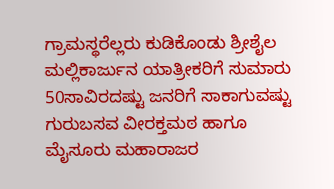ಗ್ರಾಮಸ್ಥರೆಲ್ಲರು ಕುಡಿಕೊಂಡು ಶ್ರೀಶೈಲ ಮಲ್ಲಿಕಾರ್ಜುನ ಯಾತ್ರೀಕರಿಗೆ ಸುಮಾರು 50ಸಾವಿರದಷ್ಟು ಜನರಿಗೆ ಸಾಕಾಗುವಷ್ಟು ಗುರುಬಸವ ವೀರಕ್ತಮಠ ಹಾಗೂ ಮೈಸೂರು ಮಹಾರಾಜರ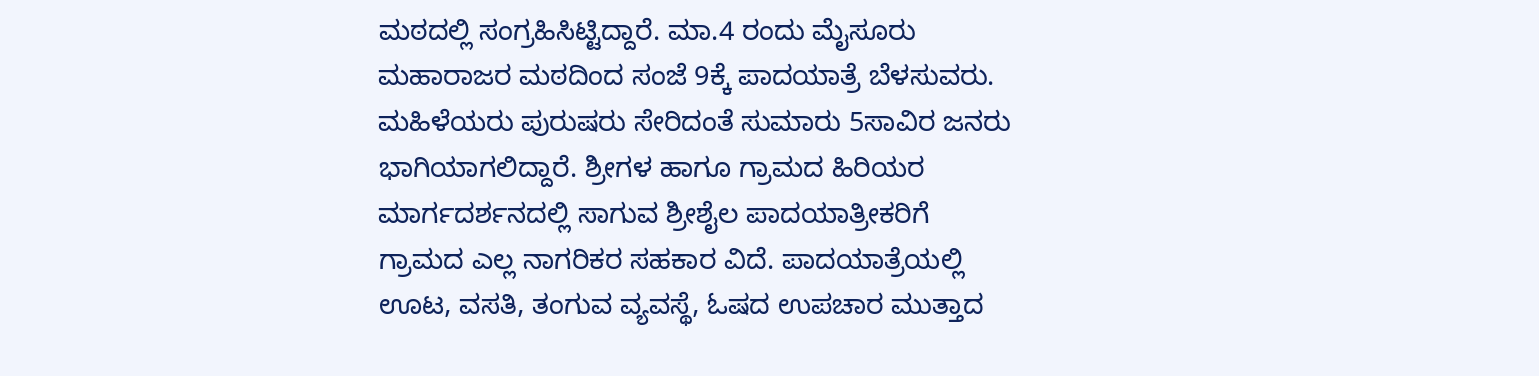ಮಠದಲ್ಲಿ ಸಂಗ್ರಹಿಸಿಟ್ಟಿದ್ದಾರೆ. ಮಾ.4 ರಂದು ಮೈಸೂರು ಮಹಾರಾಜರ ಮಠದಿಂದ ಸಂಜೆ 9ಕ್ಕೆ ಪಾದಯಾತ್ರೆ ಬೆಳಸುವರು. ಮಹಿಳೆಯರು ಪುರುಷರು ಸೇರಿದಂತೆ ಸುಮಾರು 5ಸಾವಿರ ಜನರು ಭಾಗಿಯಾಗಲಿದ್ದಾರೆ. ಶ್ರೀಗಳ ಹಾಗೂ ಗ್ರಾಮದ ಹಿರಿಯರ ಮಾರ್ಗದರ್ಶನದಲ್ಲಿ ಸಾಗುವ ಶ್ರೀಶೈಲ ಪಾದಯಾತ್ರೀಕರಿಗೆ ಗ್ರಾಮದ ಎಲ್ಲ ನಾಗರಿಕರ ಸಹಕಾರ ವಿದೆ. ಪಾದಯಾತ್ರೆಯಲ್ಲಿ ಊಟ, ವಸತಿ, ತಂಗುವ ವ್ಯವಸ್ಥೆ, ಓಷದ ಉಪಚಾರ ಮುತ್ತಾದ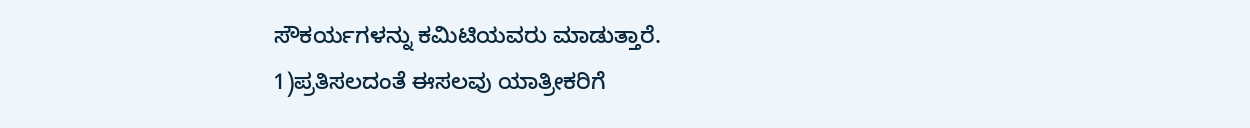ಸೌಕರ್ಯಗಳನ್ನು ಕಮಿಟಿಯವರು ಮಾಡುತ್ತಾರೆ.
1)ಪ್ರತಿಸಲದಂತೆ ಈಸಲವು ಯಾತ್ರೀಕರಿಗೆ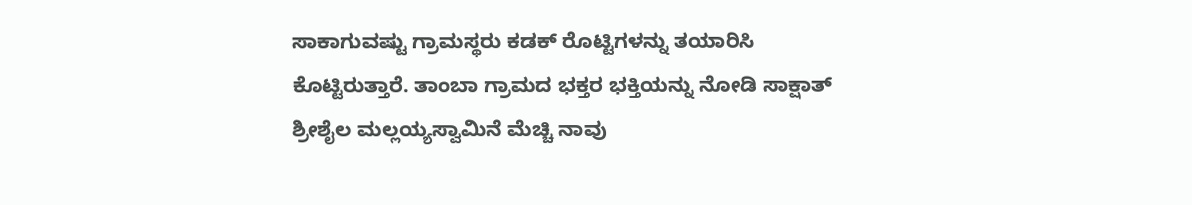ಸಾಕಾಗುವಷ್ಟು ಗ್ರಾಮಸ್ಥರು ಕಡಕ್ ರೊಟ್ಟಿಗಳನ್ನು ತಯಾರಿಸಿ ಕೊಟ್ಟಿರುತ್ತಾರೆ. ತಾಂಬಾ ಗ್ರಾಮದ ಭಕ್ತರ ಭಕ್ತಿಯನ್ನು ನೋಡಿ ಸಾಕ್ಷಾತ್ ಶ್ರೀಶೈಲ ಮಲ್ಲಯ್ಯಸ್ವಾಮಿನೆ ಮೆಚ್ಚಿ ನಾವು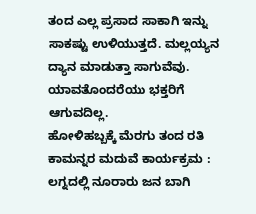ತಂದ ಎಲ್ಲ ಪ್ರಸಾದ ಸಾಕಾಗಿ ಇನ್ನು ಸಾಕಷ್ಟು ಉಳಿಯುತ್ತದೆ. ಮಲ್ಲಯ್ಯನ ದ್ಯಾನ ಮಾಡುತ್ತಾ ಸಾಗುವೆವು. ಯಾವತೊಂದರೆಯು ಭಕ್ತರಿಗೆ ಆಗುವದಿಲ್ಲ.
ಹೋಳಿಹಬ್ಬಕ್ಕೆ ಮೆರಗು ತಂದ ರತಿ ಕಾಮನ್ನರ ಮದುವೆ ಕಾರ್ಯಕ್ರಮ : ಲಗ್ನದಲ್ಲಿ ನೂರಾರು ಜನ ಬಾಗಿ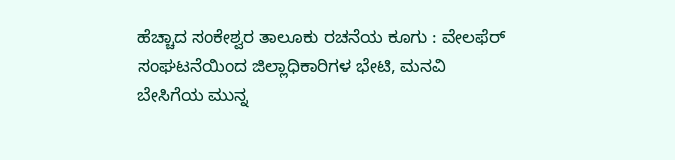ಹೆಚ್ಚಾದ ಸಂಕೇಶ್ವರ ತಾಲೂಕು ರಚನೆಯ ಕೂಗು : ವೇಲಫೆರ್ ಸಂಘಟನೆಯಿಂದ ಜಿಲ್ಲಾಧಿಕಾರಿಗಳ ಭೇಟಿ, ಮನವಿ
ಬೇಸಿಗೆಯ ಮುನ್ನ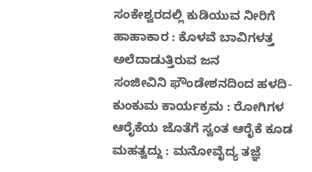ಸಂಕೇಶ್ವರದಲ್ಲಿ ಕುಡಿಯುವ ನೀರಿಗೆ ಹಾಹಾಕಾರ : ಕೊಳವೆ ಬಾವಿಗಳತ್ತ ಅಲೆದಾಡುತ್ತಿರುವ ಜನ
ಸಂಜೀವಿನಿ ಫೌಂಡೇಶನದಿಂದ ಹಳದಿ-ಕುಂಕುಮ ಕಾರ್ಯಕ್ರಮ : ರೋಗಿಗಳ ಆರೈಕೆಯ ಜೊತೆಗೆ ಸ್ವಂತ ಆರೈಕೆ ಕೂಡ ಮಹತ್ವದ್ದು : ಮನೋವೈದ್ಯ ತಜ್ಞೆ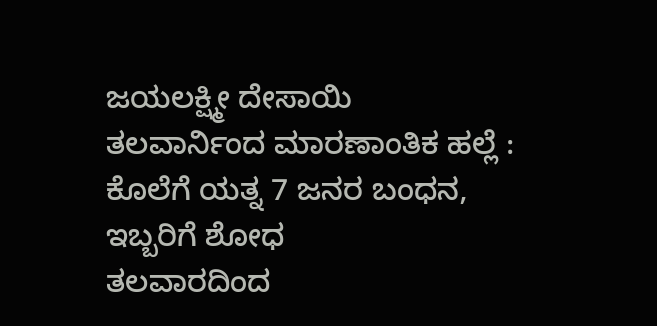ಜಯಲಕ್ಷ್ಮೀ ದೇಸಾಯಿ
ತಲವಾರ್ನಿಂದ ಮಾರಣಾಂತಿಕ ಹಲ್ಲೆ : ಕೊಲೆಗೆ ಯತ್ನ 7 ಜನರ ಬಂಧನ, ಇಬ್ಬರಿಗೆ ಶೋಧ
ತಲವಾರದಿಂದ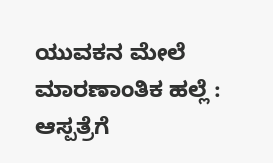ಯುವಕನ ಮೇಲೆ ಮಾರಣಾಂತಿಕ ಹಲ್ಲೆ : ಆಸ್ಪತ್ರೆಗೆ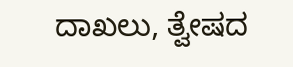ದಾಖಲು, ತ್ವೇಷದ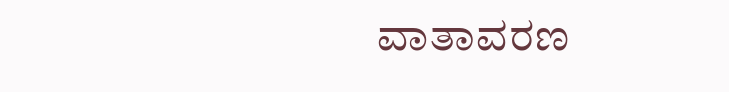ವಾತಾವರಣ